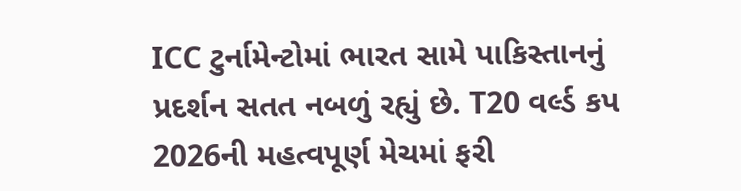ICC ટુર્નામેન્ટોમાં ભારત સામે પાકિસ્તાનનું પ્રદર્શન સતત નબળું રહ્યું છે. T20 વર્લ્ડ કપ 2026ની મહત્વપૂર્ણ મેચમાં ફરી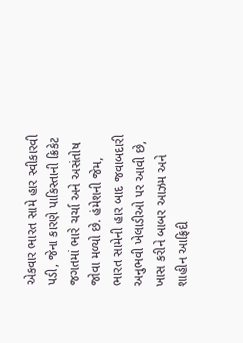એકવાર ભારત સામે હાર સ્વીકારવી પડી, જેના કારણે પાકિસ્તાની ક્રિકેટ જગતમાં ભારે ચર્ચા અને અસંતોષ જોવા મળ્યો છે. હંમેશની જેમ, ભારત સામેની હાર બાદ જવાબદારી અનુભવી ખેલાડીઓ પર આવી છે, ખાસ કરીને બાબર આઝમ અને શાહીન આફ્રિદી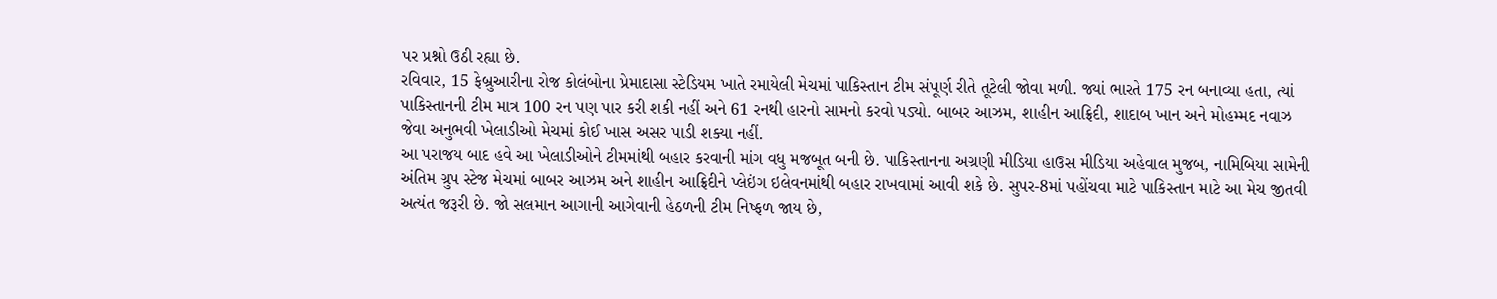પર પ્રશ્નો ઉઠી રહ્યા છે.
રવિવાર, 15 ફેબ્રુઆરીના રોજ કોલંબોના પ્રેમાદાસા સ્ટેડિયમ ખાતે રમાયેલી મેચમાં પાકિસ્તાન ટીમ સંપૂર્ણ રીતે તૂટેલી જોવા મળી. જ્યાં ભારતે 175 રન બનાવ્યા હતા, ત્યાં પાકિસ્તાનની ટીમ માત્ર 100 રન પણ પાર કરી શકી નહીં અને 61 રનથી હારનો સામનો કરવો પડ્યો. બાબર આઝમ, શાહીન આફ્રિદી, શાદાબ ખાન અને મોહમ્મદ નવાઝ જેવા અનુભવી ખેલાડીઓ મેચમાં કોઈ ખાસ અસર પાડી શક્યા નહીં.
આ પરાજય બાદ હવે આ ખેલાડીઓને ટીમમાંથી બહાર કરવાની માંગ વધુ મજબૂત બની છે. પાકિસ્તાનના અગ્રણી મીડિયા હાઉસ મીડિયા અહેવાલ મુજબ, નામિબિયા સામેની અંતિમ ગ્રુપ સ્ટેજ મેચમાં બાબર આઝમ અને શાહીન આફ્રિદીને પ્લેઇંગ ઇલેવનમાંથી બહાર રાખવામાં આવી શકે છે. સુપર-8માં પહોંચવા માટે પાકિસ્તાન માટે આ મેચ જીતવી અત્યંત જરૂરી છે. જો સલમાન આગાની આગેવાની હેઠળની ટીમ નિષ્ફળ જાય છે,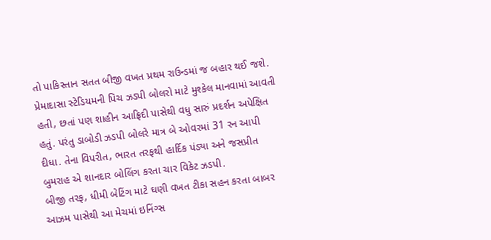તો પાકિસ્તાન સતત બીજી વખત પ્રથમ રાઉન્ડમાં જ બહાર થઈ જશે.
પ્રેમાદાસા સ્ટેડિયમની પિચ ઝડપી બોલરો માટે મુશ્કેલ માનવામાં આવતી હતી, છતાં પણ શાહીન આફ્રિદી પાસેથી વધુ સારું પ્રદર્શન અપેક્ષિત હતું. પરંતુ ડાબોડી ઝડપી બોલરે માત્ર બે ઓવરમાં 31 રન આપી દીધા. તેના વિપરીત, ભારત તરફથી હાર્દિક પંડ્યા અને જસપ્રીત બુમરાહ એ શાનદાર બોલિંગ કરતા ચાર વિકેટ ઝડપી.
બીજી તરફ, ધીમી બેટિંગ માટે ઘણી વખત ટીકા સહન કરતા બાબર આઝમ પાસેથી આ મેચમાં ઇનિંગ્સ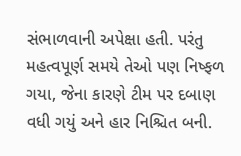સંભાળવાની અપેક્ષા હતી. પરંતુ મહત્વપૂર્ણ સમયે તેઓ પણ નિષ્ફળ ગયા, જેના કારણે ટીમ પર દબાણ વધી ગયું અને હાર નિશ્ચિત બની.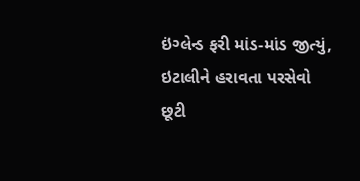ઇંગ્લેન્ડ ફરી માંડ-માંડ જીત્યું, ઇટાલીને હરાવતા પરસેવો છૂટી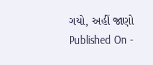ગયો, અહીં જાણો
Published On -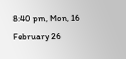8:40 pm, Mon, 16 February 26